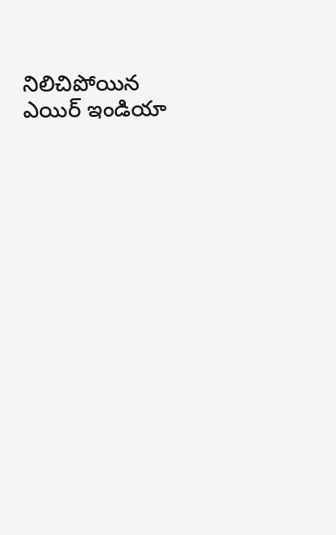నిలిచిపోయిన ఎయిర్ ఇండియా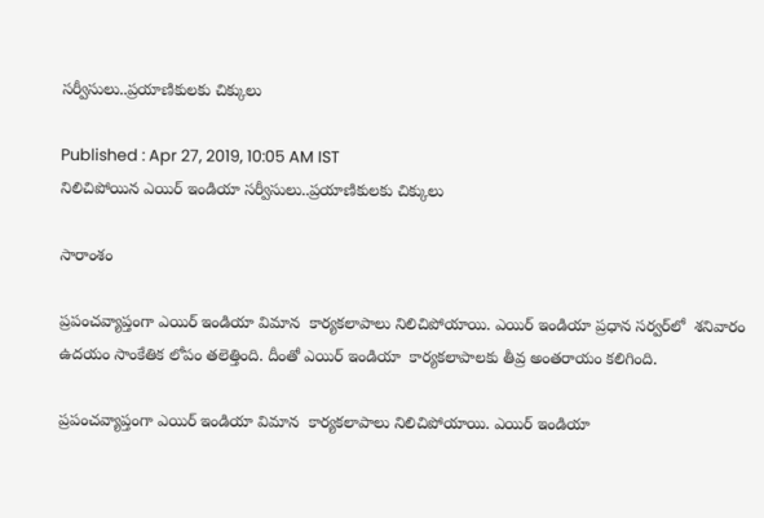సర్వీసులు..ప్రయాణికులకు చిక్కులు

Published : Apr 27, 2019, 10:05 AM IST
నిలిచిపోయిన ఎయిర్ ఇండియా సర్వీసులు..ప్రయాణికులకు చిక్కులు

సారాంశం

ప్రపంచవ్యాప్తంగా ఎయిర్‌ ఇండియా విమాన  కార్యకలాపాలు నిలిచిపోయాయి. ఎయిర్‌ ఇండియా ప్రధాన సర్వర్‌లో  శనివారం ఉదయం సాంకేతిక లోపం తలెత్తింది. దీంతో ఎయిర్ ఇండియా  కార్యకలాపాలకు తీవ్ర అంతరాయం కలిగింది.

ప్రపంచవ్యాప్తంగా ఎయిర్‌ ఇండియా విమాన  కార్యకలాపాలు నిలిచిపోయాయి. ఎయిర్‌ ఇండియా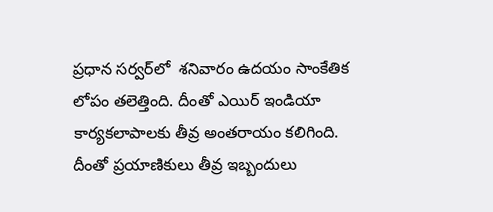ప్రధాన సర్వర్‌లో  శనివారం ఉదయం సాంకేతిక లోపం తలెత్తింది. దీంతో ఎయిర్ ఇండియా  కార్యకలాపాలకు తీవ్ర అంతరాయం కలిగింది. దీంతో ప్రయాణికులు తీవ్ర ఇబ్బందులు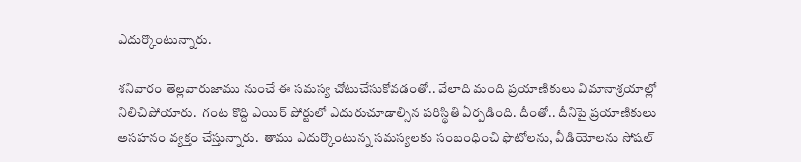ఎదుర్కొంటున్నారు.

శనివారం తెల్లవారుజాము నుంచే ఈ సమస్య చోటుచేసుకోవడంతో.. వేలాది మంది ప్రయాణికులు విమానాశ్రయాల్లో నిలిచిపోయారు.  గంట కొద్ది ఎయిర్ పోర్టులో ఎదురుచూడాల్సిన పరిస్థితి ఏర్పడింది. దీంతో.. దీనిపై ప్రయాణికులు అసహనం వ్యక్తం చేస్తున్నారు.  తాము ఎదుర్కొంటున్న సమస్యలకు సంబంధించి ఫొటోలను, వీడియోలను సోషల్‌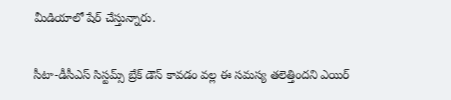మీడియాలో షేర్‌ చేస్తున్నారు.

సీటా-డీసీఎస్‌ సిస్టమ్స్‌ బ్రేక్‌ డౌన్‌ కావడం వల్ల ఈ సమస్య తలెత్తిందని ఎయిర్‌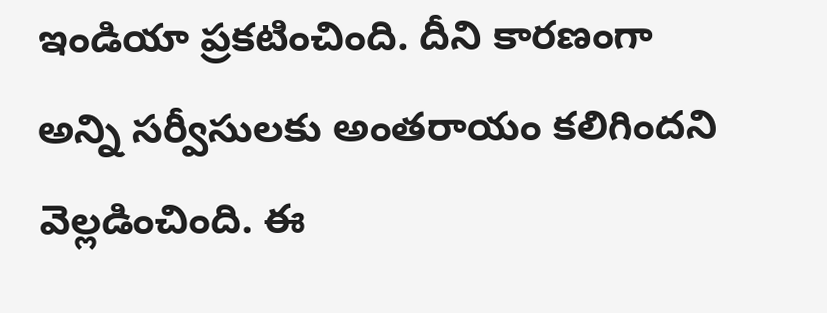ఇండియా ప్రకటించింది. దీని కారణంగా అన్ని సర్వీసులకు అంతరాయం కలిగిందని వెల్లడించింది. ఈ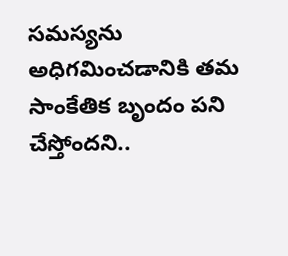సమస్యను అధిగమించడానికి తమ సాంకేతిక బృందం పని చేస్తోందని..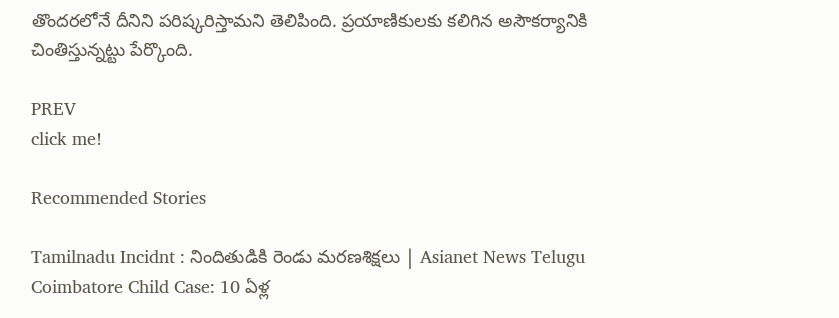తొందరలోనే దీనిని పరిష్కరిస్తామని తెలిపింది. ప్రయాణికులకు కలిగిన అసౌకర్యానికి చింతిస్తున్నట్టు పేర్కొంది.

PREV
click me!

Recommended Stories

Tamilnadu Incidnt : నిందితుడికి రెండు మరణశిక్షలు | Asianet News Telugu
Coimbatore Child Case: 10 ఏళ్ల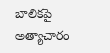బాలికపై అత్యాచారం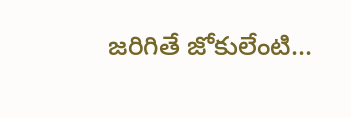జరిగితే జోకులేంటి...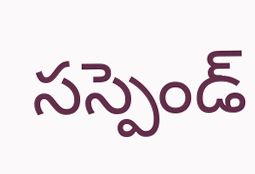సస్పెండ్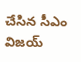చేసిన సీఎం విజయ్